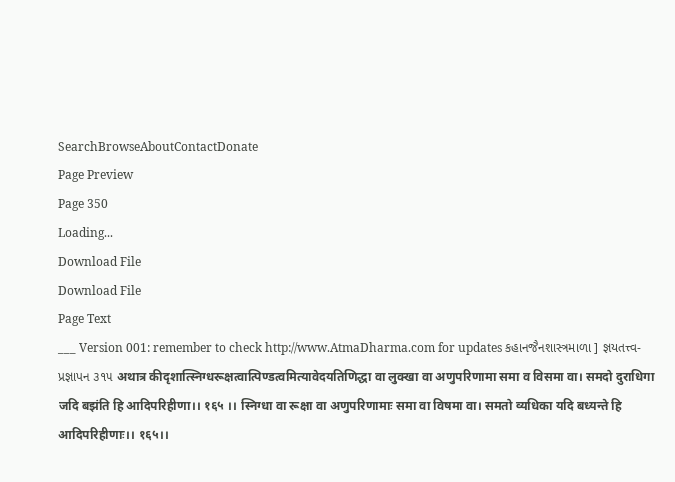SearchBrowseAboutContactDonate
Page Preview
Page 350
Loading...
Download File
Download File
Page Text
___ Version 001: remember to check http://www.AtmaDharma.com for updates કહાનજૈનશાસ્ત્રમાળા ] જ્ઞયતત્ત્વ-પ્રજ્ઞાપન ૩૧૫ अथात्र कीदृशात्स्निग्धरूक्षत्वात्पिण्डत्वमित्यावेदयतिणिद्धा वा लुक्खा वा अणुपरिणामा समा व विसमा वा। समदो दुराधिगा जदि बझंति हि आदिपरिहीणा।। १६५ ।। स्निग्धा वा रूक्षा वा अणुपरिणामाः समा वा विषमा वा। समतो व्यधिका यदि बध्यन्ते हि आदिपरिहीणाः।। १६५।।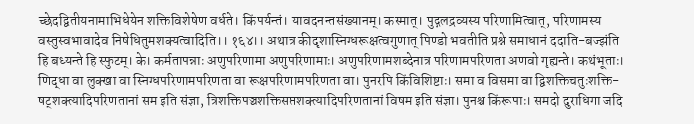च्छेदद्वितीयनामाभिधेयेन शक्तिविशेषेण वर्धते। किंपर्यन्तं। यावदनन्तसंख्यानम्। कस्मात्। पुद्गलद्रव्यस्य परिणामित्वात्, परिणामस्य वस्तुस्वभावादेव निषेधितुमशक्यत्वादिति।। १६४।। अथात्र कीदृशास्निग्धरूक्षत्वगुणात् पिण्डो भवतीति प्रश्ने समाधानं ददाति-बज्झंति हि बध्यन्ते हि स्फुटम्। के। कर्मतापन्नाः अणुपरिणामा अणुपरिणामाः। अणुपरिणामशब्देनात्र परिणामपरिणता अणवो गृह्यन्ते। कथंभूताः। णिद्धा वा लुक्खा वा स्निग्धपरिणामपरिणता वा रूक्षपरिणामपरिणता वा। पुनरपि किंविशिष्टाः। समा व विसमा वा द्विशक्तिचतुःशक्ति-षट्शक्त्यादिपरिणतानां सम इति संज्ञा, त्रिशक्तिपञ्चशक्तिसप्तशक्त्यादिपरिणतानां विषम इति संज्ञा। पुनश्च किंरूपाः। समदो दुराधिगा जदि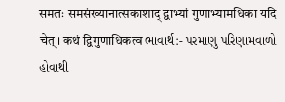समतः समसंख्यानात्सकाशाद् द्वाभ्यां गुणाभ्यामधिका यदि चेत्। कथं द्विगुणाधिकत्व ભાવાર્થ:- પરમાણુ પરિણામવાળો હોવાથી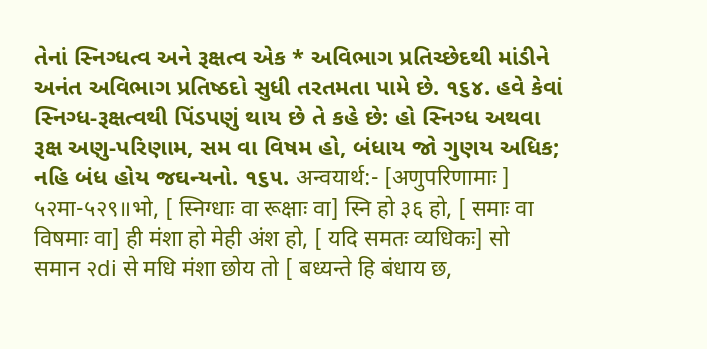તેનાં સ્નિગ્ધત્વ અને રૂક્ષત્વ એક * અવિભાગ પ્રતિચ્છેદથી માંડીને અનંત અવિભાગ પ્રતિષ્ઠદો સુધી તરતમતા પામે છે. ૧૬૪. હવે કેવાં સ્નિગ્ધ-રૂક્ષત્વથી પિંડપણું થાય છે તે કહે છે: હો સ્નિગ્ધ અથવા રૂક્ષ અણુ-પરિણામ, સમ વા વિષમ હો, બંધાય જો ગુણય અધિક; નહિ બંધ હોય જઘન્યનો. ૧૬૫. अन्वयार्थ:- [अणुपरिणामाः ] ५२मा-५२९॥भो, [ स्निग्धाः वा रूक्षाः वा] स्नि हो ३६ हो, [ समाः वा विषमाः वा] ही मंशा हो मेही अंश हो, [ यदि समतः व्यधिकः] सो समान २di से मधि मंशा छोय तो [ बध्यन्ते हि बंधाय छ,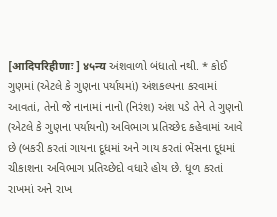[आदिपरिहीणाः ] ४५न्य અંશવાળો બંધાતો નથી. * કોઈ ગુણમાં (એટલે કે ગુણના પર્યાયમાં) અંશકલ્પના કરવામાં આવતાં, તેનો જે નાનામાં નાનો (નિરંશ) અંશ પડે તેને તે ગુણનો (એટલે કે ગુણના પર્યાયનો) અવિભાગ પ્રતિચ્છેદ કહેવામાં આવે છે (બકરી કરતાં ગાયના દૂધમાં અને ગાય કરતાં ભેંસના દૂધમાં ચીકાશના અવિભાગ પ્રતિચ્છેદો વધારે હોય છે. ધૂળ કરતાં રાખમાં અને રાખ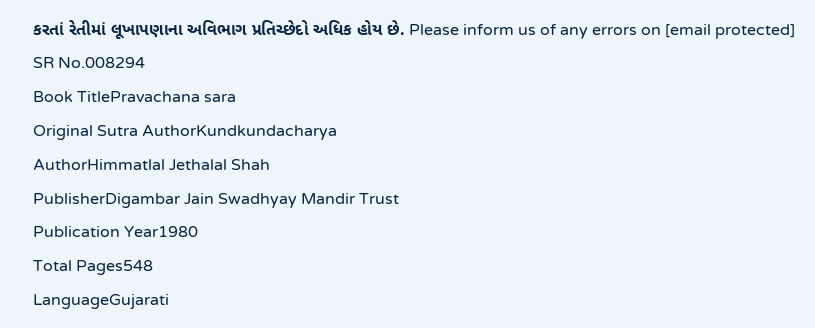કરતાં રેતીમાં લૂખાપણાના અવિભાગ પ્રતિચ્છેદો અધિક હોય છે. Please inform us of any errors on [email protected]
SR No.008294
Book TitlePravachana sara
Original Sutra AuthorKundkundacharya
AuthorHimmatlal Jethalal Shah
PublisherDigambar Jain Swadhyay Mandir Trust
Publication Year1980
Total Pages548
LanguageGujarati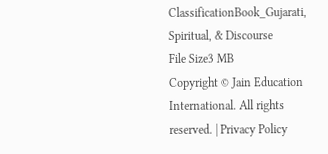ClassificationBook_Gujarati, Spiritual, & Discourse
File Size3 MB
Copyright © Jain Education International. All rights reserved. | Privacy Policy